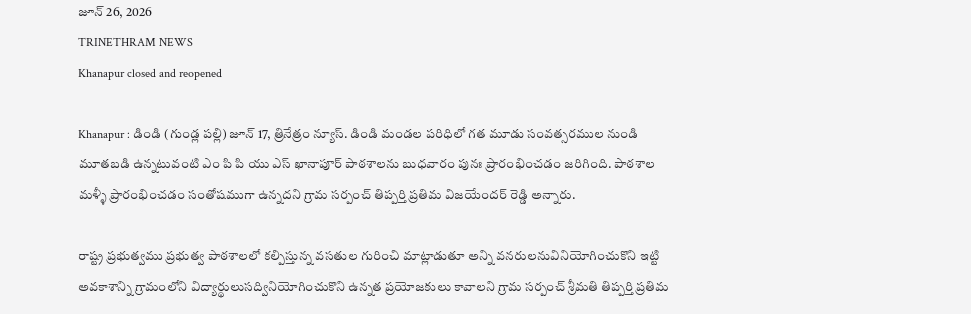జూన్ 26, 2026
TRINETHRAM NEWS
Khanapur closed and reopened

Khanapur : డిండి (గుండ్ల పల్లి) జూన్ 17, త్రినేత్రం న్యూస్. డిండి మండల పరిధిలో గత మూడు సంవత్సరముల నుండి మూతబడి ఉన్నటువంటి ఎం పి పి యు ఎస్ ఖానాపూర్ పాఠశాలను బుధవారం పునః ప్రారంభించడం జరిగింది. పాఠశాల మళ్ళీ ప్రారంభించడం సంతోషముగా ఉన్నదని గ్రామ సర్పంచ్ తిప్పర్తి ప్రతిమ విజయేందర్ రెడ్డి అన్నారు.

రాష్ట్ర ప్రభుత్వము ప్రభుత్వ పాఠశాలలో కల్పిస్తున్న వసతుల గురించి మాట్లాడుతూ అన్ని వనరులనువినియోగించుకొని ఇట్టి అవకాశాన్ని గ్రామంలోని విద్యార్థులుసద్వినియోగించుకొని ఉన్నత ప్రయోజకులు కావాలని గ్రామ సర్పంచ్ శ్రీమతి తిప్పర్తి ప్రతిమ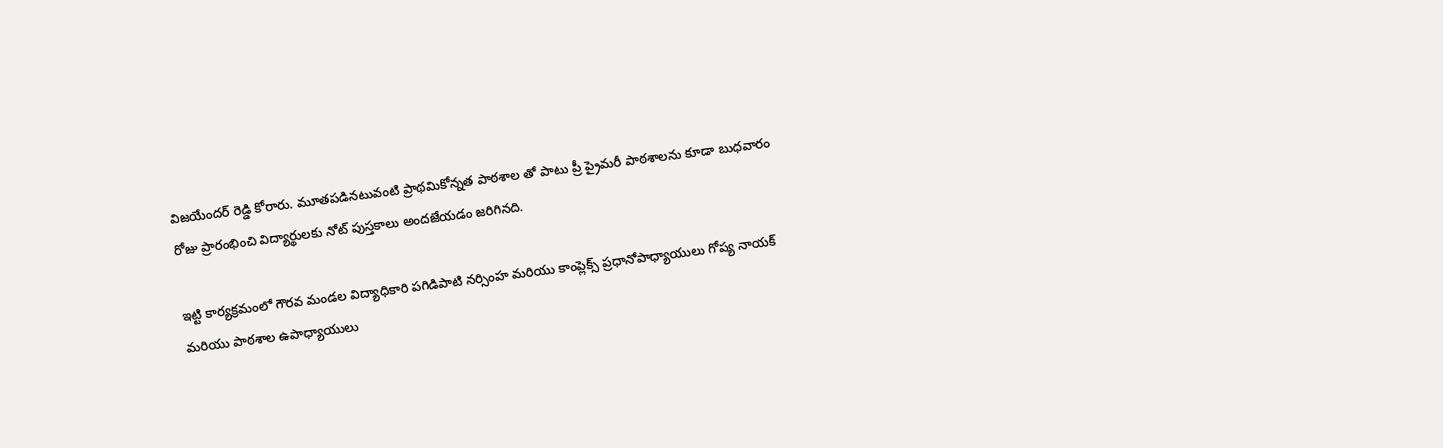విజయేందర్ రెడ్డి కోరారు. మూతపడినటువంటి ప్రాథమికోన్నత పాఠశాల తో పాటు ప్రీ ప్రైమరీ పాఠశాలను కూడా బుధవారం రోజు ప్రారంభించి విద్యార్థులకు నోట్ పుస్తకాలు అందజేయడం జరిగినది.

ఇట్టి కార్యక్రమంలో గౌరవ మండల విద్యాధికారి పగిడిపాటి నర్సింహ మరియు కాంప్లెక్స్ ప్రధానోపాధ్యాయులు గోప్య నాయక్ మరియు పాఠశాల ఉపాధ్యాయులు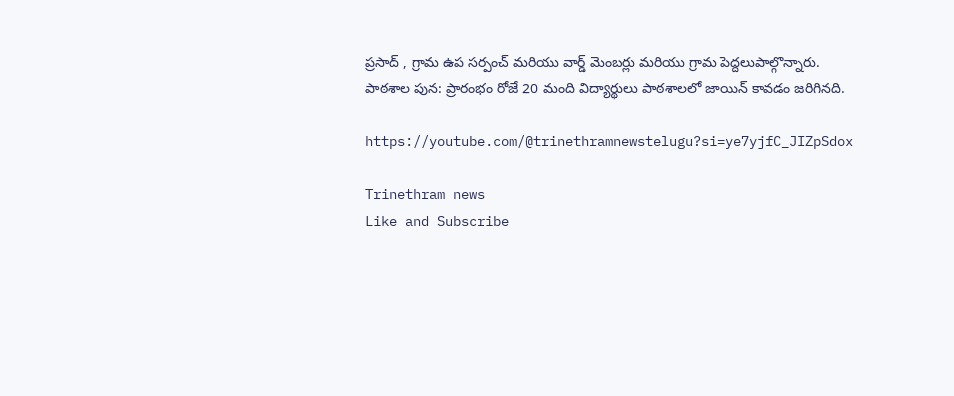ప్రసాద్ , గ్రామ ఉప సర్పంచ్ మరియు వార్డ్ మెంబర్లు మరియు గ్రామ పెద్దలుపాల్గొన్నారు.
పాఠశాల పున: ప్రారంభం రోజే 20 మంది విద్యార్థులు పాఠశాలలో జాయిన్ కావడం జరిగినది.

https://youtube.com/@trinethramnewstelugu?si=ye7yjfC_JIZpSdox

Trinethram news
Like and Subscribe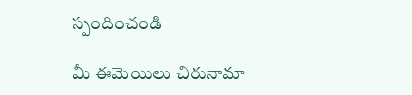స్పందించండి

మీ ఈమెయిలు చిరునామా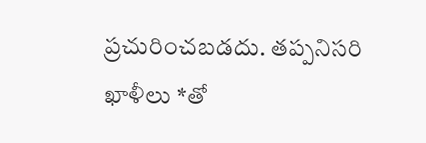ప్రచురించబడదు. తప్పనిసరి ఖాళీలు *తో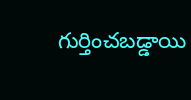గుర్తించబడ్డాయి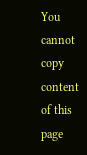You cannot copy content of this page